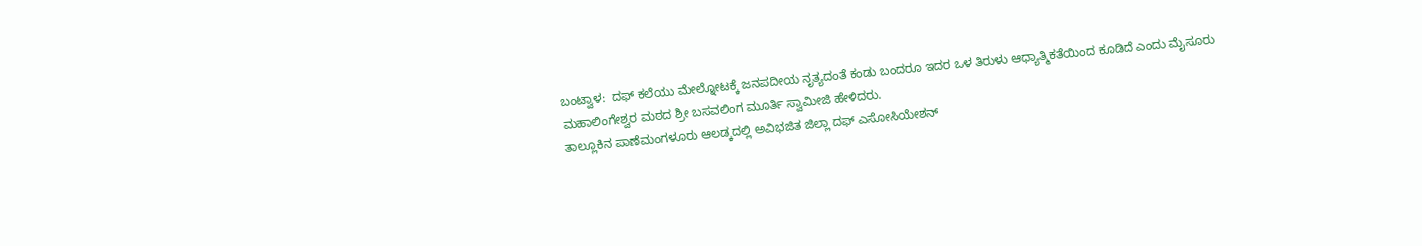ಬಂಟ್ವಾಳ:  ದಫ್ ಕಲೆಯು ಮೇಲ್ನೋಟಕ್ಕೆ ಜನಪದೀಯ ನೃತ್ಯದಂತೆ ಕಂಡು ಬಂದರೂ ಇದರ ಒಳ ತಿರುಳು ಆಧ್ಯಾತ್ಮಿಕತೆಯಿಂದ ಕೂಡಿದೆ ಎಂದು ಮೈಸೂರು ಮಹಾಲಿಂಗೇಶ್ವರ ಮಠದ ಶ್ರೀ ಬಸವಲಿಂಗ ಮೂರ್ತಿ ಸ್ವಾಮೀಜಿ ಹೇಳಿದರು.
ತಾಲ್ಲೂಕಿನ ಪಾಣೆಮಂಗಳೂರು ಆಲಡ್ಕದಲ್ಲಿ ಅವಿಭಜಿತ ಜಿಲ್ಲಾ ದಫ್ ಎಸೋಸಿಯೇಶನ್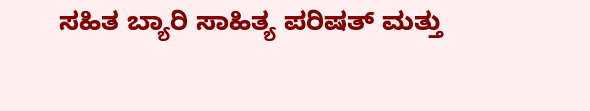ಸಹಿತ ಬ್ಯಾರಿ ಸಾಹಿತ್ಯ ಪರಿಷತ್ ಮತ್ತು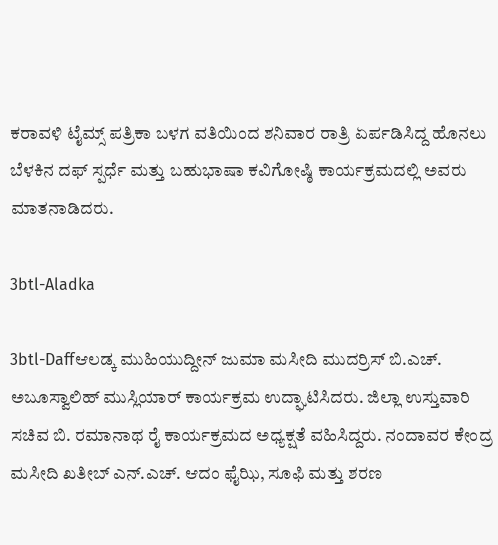ಕರಾವಳಿ ಟೈಮ್ಸ್ ಪತ್ರಿಕಾ ಬಳಗ ವತಿಯಿಂದ ಶನಿವಾರ ರಾತ್ರಿ ಏರ್ಪಡಿಸಿದ್ದ ಹೊನಲು ಬೆಳಕಿನ ದಫ್ ಸ್ಪರ್ಧೆ ಮತ್ತು ಬಹುಭಾಷಾ ಕವಿಗೋಷ್ಠಿ ಕಾರ್ಯಕ್ರಮದಲ್ಲಿ ಅವರು ಮಾತನಾಡಿದರು.

3btl-Aladka

3btl-Daffಆಲಡ್ಕ ಮುಹಿಯುದ್ದೀನ್ ಜುಮಾ ಮಸೀದಿ ಮುದರ್ರಿಸ್ ಬಿ.ಎಚ್. ಅಬೂಸ್ವಾಲಿಹ್ ಮುಸ್ಲಿಯಾರ್ ಕಾರ್ಯಕ್ರಮ ಉದ್ಘಾಟಿಸಿದರು. ಜಿಲ್ಲಾ ಉಸ್ತುವಾರಿ ಸಚಿವ ಬಿ. ರಮಾನಾಥ ರೈ ಕಾರ್ಯಕ್ರಮದ ಅಧ್ಯಕ್ಷತೆ ವಹಿಸಿದ್ದರು. ನಂದಾವರ ಕೇಂದ್ರ ಮಸೀದಿ ಖತೀಬ್ ಎನ್.ಎಚ್. ಆದಂ ಫೈಝಿ, ಸೂಫಿ ಮತ್ತು ಶರಣ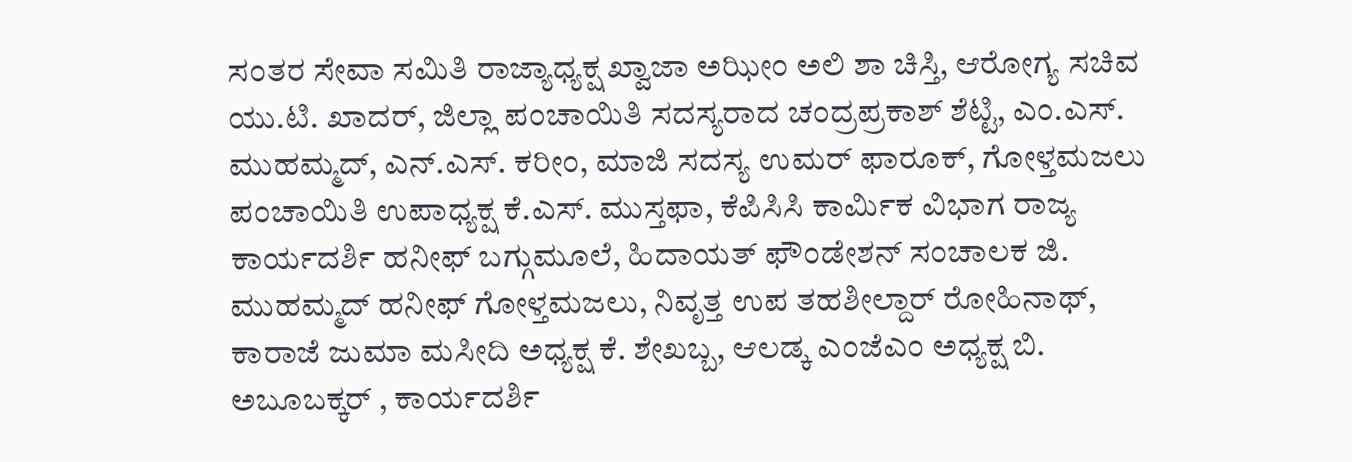ಸಂತರ ಸೇವಾ ಸಮಿತಿ ರಾಜ್ಯಾಧ್ಯಕ್ಷ ಖ್ವಾಜಾ ಅಝೀಂ ಅಲಿ ಶಾ ಚಿಸ್ತಿ, ಆರೋಗ್ಯ ಸಚಿವ ಯು.ಟಿ. ಖಾದರ್, ಜಿಲ್ಲಾ ಪಂಚಾಯಿತಿ ಸದಸ್ಯರಾದ ಚಂದ್ರಪ್ರಕಾಶ್ ಶೆಟ್ಟಿ, ಎಂ.ಎಸ್. ಮುಹಮ್ಮದ್, ಎನ್.ಎಸ್. ಕರೀಂ, ಮಾಜಿ ಸದಸ್ಯ ಉಮರ್ ಫಾರೂಕ್, ಗೋಳ್ತಮಜಲು ಪಂಚಾಯಿತಿ ಉಪಾಧ್ಯಕ್ಷ ಕೆ.ಎಸ್. ಮುಸ್ತಫಾ, ಕೆಪಿಸಿಸಿ ಕಾರ್ಮಿಕ ವಿಭಾಗ ರಾಜ್ಯ ಕಾರ್ಯದರ್ಶಿ ಹನೀಫ್ ಬಗ್ಗುಮೂಲೆ, ಹಿದಾಯತ್ ಫೌಂಡೇಶನ್ ಸಂಚಾಲಕ ಜಿ. ಮುಹಮ್ಮದ್ ಹನೀಫ್ ಗೋಳ್ತಮಜಲು, ನಿವೃತ್ತ ಉಪ ತಹಶೀಲ್ದಾರ್ ರೋಹಿನಾಥ್, ಕಾರಾಜೆ ಜುಮಾ ಮಸೀದಿ ಅಧ್ಯಕ್ಷ ಕೆ. ಶೇಖಬ್ಬ, ಆಲಡ್ಕ ಎಂಜೆಎಂ ಅಧ್ಯಕ್ಷ ಬಿ. ಅಬೂಬಕ್ಕರ್ , ಕಾರ್ಯದರ್ಶಿ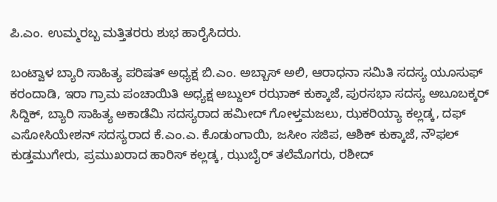ಪಿ.ಎಂ. ಉಮ್ಮರಬ್ಬ ಮತ್ತಿತರರು ಶುಭ ಹಾರೈಸಿದರು.

ಬಂಟ್ವಾಳ ಬ್ಯಾರಿ ಸಾಹಿತ್ಯ ಪರಿಷತ್ ಅಧ್ಯಕ್ಷ ಬಿ.ಎಂ. ಅಬ್ಬಾಸ್ ಅಲಿ, ಆರಾಧನಾ ಸಮಿತಿ ಸದಸ್ಯ ಯೂಸುಫ್ ಕರಂದಾಡಿ, ಇರಾ ಗ್ರಾಮ ಪಂಚಾಯಿತಿ ಅಧ್ಯಕ್ಷ ಅಬ್ದುಲ್ ರಝಾಕ್ ಕುಕ್ಕಾಜೆ, ಪುರಸಭಾ ಸದಸ್ಯ ಅಬೂಬಕ್ಕರ್ ಸಿದ್ದಿಕ್, ಬ್ಯಾರಿ ಸಾಹಿತ್ಯ ಅಕಾಡೆಮಿ ಸದಸ್ಯರಾದ ಹಮೀದ್ ಗೋಳ್ತಮಜಲು, ಝಕರಿಯ್ಯಾ ಕಲ್ಲಡ್ಕ, ದಫ್ ಎಸೋಸಿಯೇಶನ್ ಸದಸ್ಯರಾದ ಕೆ.ಎಂ.ಎ. ಕೊಡುಂಗಾಯಿ, ಜಸೀಂ ಸಜಿಪ, ಆಶಿಕ್ ಕುಕ್ಕಾಜೆ, ನೌಫಲ್ ಕುಡ್ತಮುಗೇರು, ಪ್ರಮುಖರಾದ ಹಾರಿಸ್ ಕಲ್ಲಡ್ಕ, ಝುಬೈರ್ ತಲೆಮೊಗರು, ರಶೀದ್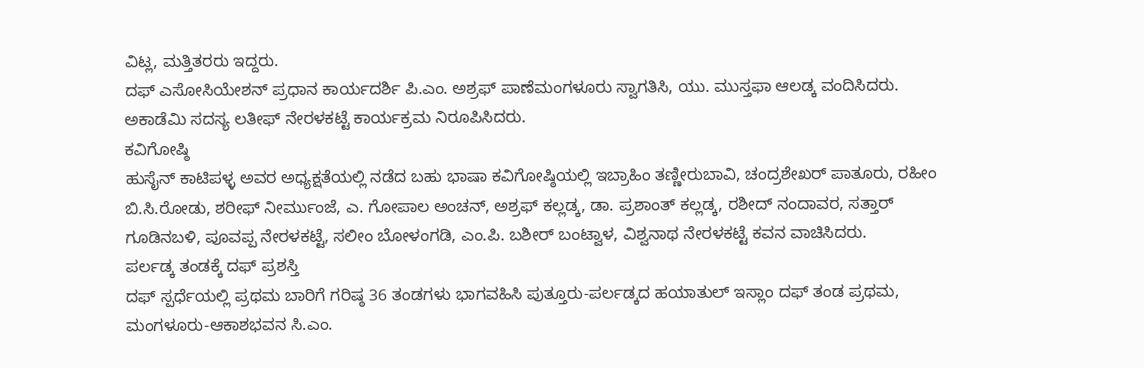ವಿಟ್ಲ, ಮತ್ತಿತರರು ಇದ್ದರು.
ದಫ್ ಎಸೋಸಿಯೇಶನ್ ಪ್ರಧಾನ ಕಾರ್ಯದರ್ಶಿ ಪಿ.ಎಂ. ಅಶ್ರಫ್ ಪಾಣೆಮಂಗಳೂರು ಸ್ವಾಗತಿಸಿ, ಯು. ಮುಸ್ತಫಾ ಆಲಡ್ಕ ವಂದಿಸಿದರು. ಅಕಾಡೆಮಿ ಸದಸ್ಯ ಲತೀಫ್ ನೇರಳಕಟ್ಟೆ ಕಾರ್ಯಕ್ರಮ ನಿರೂಪಿಸಿದರು.
ಕವಿಗೋಷ್ಠಿ
ಹುಸೈನ್ ಕಾಟಿಪಳ್ಳ ಅವರ ಅಧ್ಯಕ್ಷತೆಯಲ್ಲಿ ನಡೆದ ಬಹು ಭಾಷಾ ಕವಿಗೋಷ್ಠಿಯಲ್ಲಿ ಇಬ್ರಾಹಿಂ ತಣ್ಣೀರುಬಾವಿ, ಚಂದ್ರಶೇಖರ್ ಪಾತೂರು, ರಹೀಂ ಬಿ.ಸಿ.ರೋಡು, ಶರೀಫ್ ನೀರ್ಮುಂಜೆ, ಎ. ಗೋಪಾಲ ಅಂಚನ್, ಅಶ್ರಫ್ ಕಲ್ಲಡ್ಕ, ಡಾ. ಪ್ರಶಾಂತ್ ಕಲ್ಲಡ್ಕ, ರಶೀದ್ ನಂದಾವರ, ಸತ್ತಾರ್ ಗೂಡಿನಬಳಿ, ಪೂವಪ್ಪ ನೇರಳಕಟ್ಟೆ, ಸಲೀಂ ಬೋಳಂಗಡಿ, ಎಂ.ಪಿ. ಬಶೀರ್ ಬಂಟ್ವಾಳ, ವಿಶ್ವನಾಥ ನೇರಳಕಟ್ಟೆ ಕವನ ವಾಚಿಸಿದರು.
ಪರ್ಲಡ್ಕ ತಂಡಕ್ಕೆ ದಫ್ ಪ್ರಶಸ್ತಿ
ದಫ್ ಸ್ಪರ್ಧೆಯಲ್ಲಿ ಪ್ರಥಮ ಬಾರಿಗೆ ಗರಿಷ್ಠ 36 ತಂಡಗಳು ಭಾಗವಹಿಸಿ ಪುತ್ತೂರು-ಪರ್ಲಡ್ಕದ ಹಯಾತುಲ್ ಇಸ್ಲಾಂ ದಫ್ ತಂಡ ಪ್ರಥಮ, ಮಂಗಳೂರು-ಆಕಾಶಭವನ ಸಿ.ಎಂ.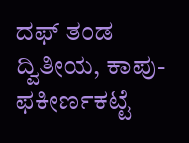ದಫ್ ತಂಡ ದ್ವಿತೀಯ, ಕಾಪು-ಫಕೀರ್ಣಕಟ್ಟೆ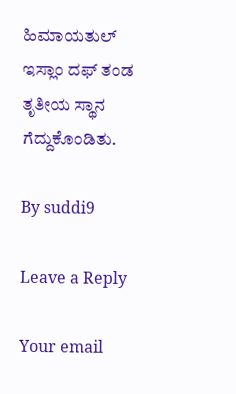ಹಿಮಾಯತುಲ್ ಇಸ್ಲಾಂ ದಫ್ ತಂಡ ತೃತೀಯ ಸ್ಥಾನ ಗೆದ್ದುಕೊಂಡಿತು.

By suddi9

Leave a Reply

Your email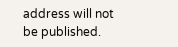address will not be published.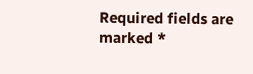Required fields are marked *